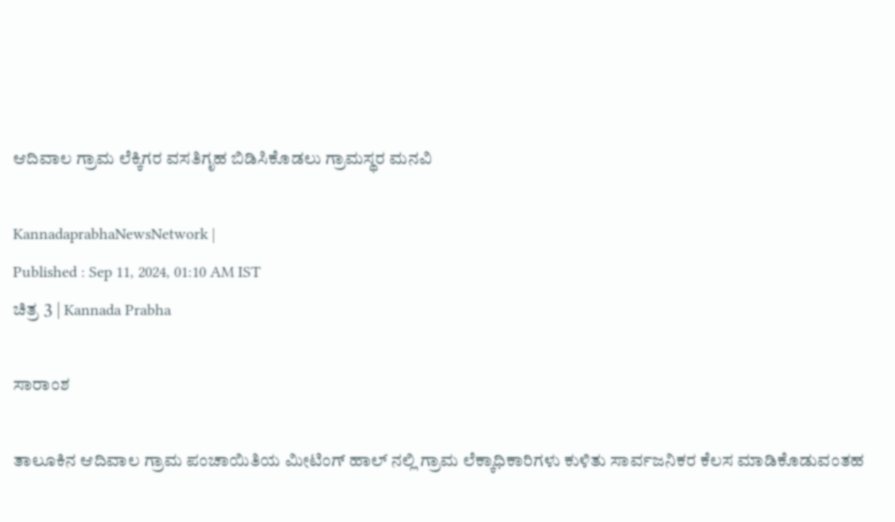ಆದಿವಾಲ ಗ್ರಾಮ ಲೆಕ್ಕಿಗರ ವಸತಿಗೃಹ ಬಿಡಿಸಿಕೊಡಲು ಗ್ರಾಮಸ್ಥರ ಮನವಿ

KannadaprabhaNewsNetwork |
Published : Sep 11, 2024, 01:10 AM IST
ಚಿತ್ರ 3 | Kannada Prabha

ಸಾರಾಂಶ

ತಾಲೂಕಿನ ಆದಿವಾಲ ಗ್ರಾಮ ಪಂಚಾಯಿತಿಯ ಮೀಟಿಂಗ್ ಹಾಲ್ ನಲ್ಲಿ ಗ್ರಾಮ ಲೆಕ್ಕಾಧಿಕಾರಿಗಳು ಕುಳಿತು ಸಾರ್ವಜನಿಕರ ಕೆಲಸ ಮಾಡಿಕೊಡುವಂತಹ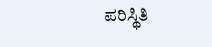ಪರಿಸ್ಥಿತಿ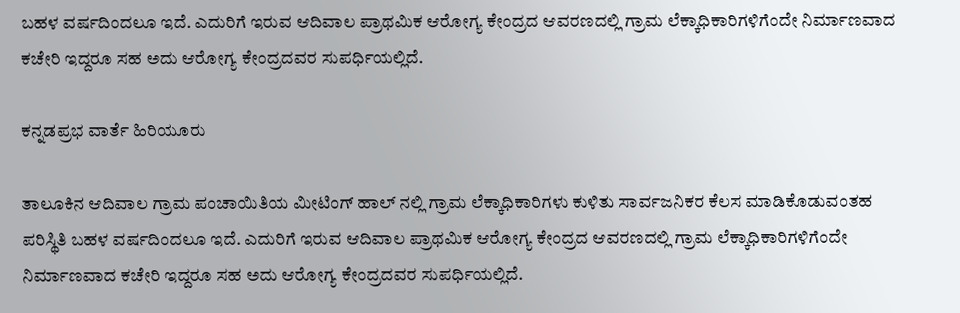ಬಹಳ ವರ್ಷದಿಂದಲೂ ಇದೆ. ಎದುರಿಗೆ ಇರುವ ಆದಿವಾಲ ಪ್ರಾಥಮಿಕ ಆರೋಗ್ಯ ಕೇಂದ್ರದ ಆವರಣದಲ್ಲಿ ಗ್ರಾಮ ಲೆಕ್ಕಾಧಿಕಾರಿಗಳಿಗೆಂದೇ ನಿರ್ಮಾಣವಾದ ಕಚೇರಿ ಇದ್ದರೂ ಸಹ ಅದು ಆರೋಗ್ಯ ಕೇಂದ್ರದವರ ಸುಪರ್ಧಿಯಲ್ಲಿದೆ.

ಕನ್ನಡಪ್ರಭ ವಾರ್ತೆ ಹಿರಿಯೂರು

ತಾಲೂಕಿನ ಆದಿವಾಲ ಗ್ರಾಮ ಪಂಚಾಯಿತಿಯ ಮೀಟಿಂಗ್ ಹಾಲ್ ನಲ್ಲಿ ಗ್ರಾಮ ಲೆಕ್ಕಾಧಿಕಾರಿಗಳು ಕುಳಿತು ಸಾರ್ವಜನಿಕರ ಕೆಲಸ ಮಾಡಿಕೊಡುವಂತಹ ಪರಿಸ್ಥಿತಿ ಬಹಳ ವರ್ಷದಿಂದಲೂ ಇದೆ. ಎದುರಿಗೆ ಇರುವ ಆದಿವಾಲ ಪ್ರಾಥಮಿಕ ಆರೋಗ್ಯ ಕೇಂದ್ರದ ಆವರಣದಲ್ಲಿ ಗ್ರಾಮ ಲೆಕ್ಕಾಧಿಕಾರಿಗಳಿಗೆಂದೇ ನಿರ್ಮಾಣವಾದ ಕಚೇರಿ ಇದ್ದರೂ ಸಹ ಅದು ಆರೋಗ್ಯ ಕೇಂದ್ರದವರ ಸುಪರ್ಧಿಯಲ್ಲಿದೆ.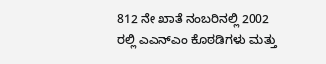812 ನೇ ಖಾತೆ ನಂಬರಿನಲ್ಲಿ 2002 ರಲ್ಲಿ ಎಎನ್ಎಂ ಕೊಠಡಿಗಳು ಮತ್ತು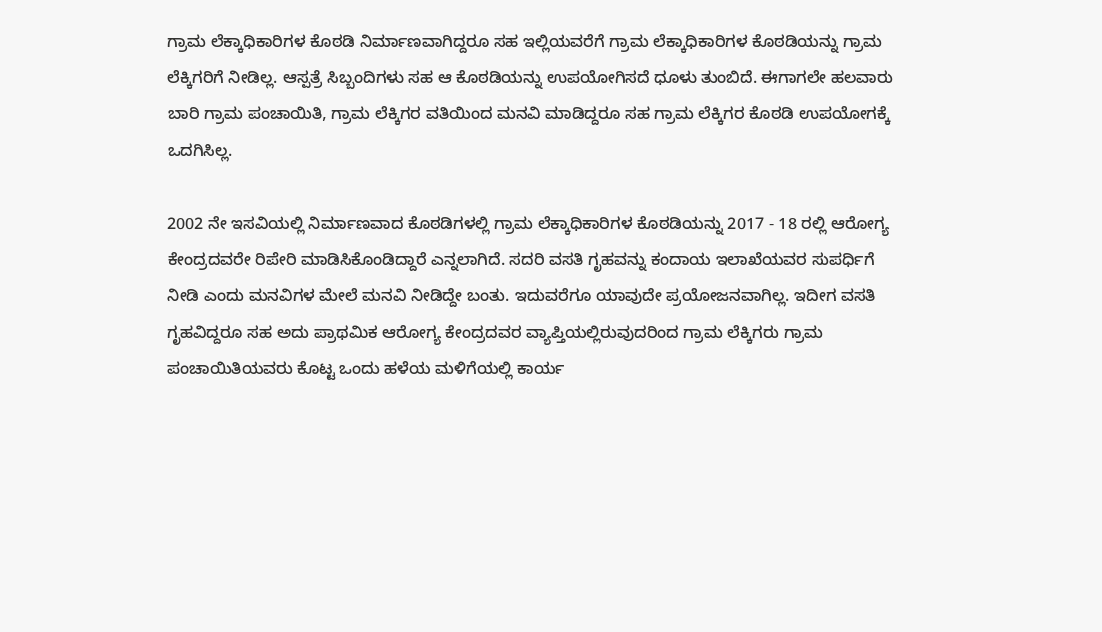ಗ್ರಾಮ ಲೆಕ್ಕಾಧಿಕಾರಿಗಳ ಕೊಠಡಿ ನಿರ್ಮಾಣವಾಗಿದ್ದರೂ ಸಹ ಇಲ್ಲಿಯವರೆಗೆ ಗ್ರಾಮ ಲೆಕ್ಕಾಧಿಕಾರಿಗಳ ಕೊಠಡಿಯನ್ನು ಗ್ರಾಮ ಲೆಕ್ಕಿಗರಿಗೆ ನೀಡಿಲ್ಲ. ಆಸ್ಪತ್ರೆ ಸಿಬ್ಬಂದಿಗಳು ಸಹ ಆ ಕೊಠಡಿಯನ್ನು ಉಪಯೋಗಿಸದೆ ಧೂಳು ತುಂಬಿದೆ. ಈಗಾಗಲೇ ಹಲವಾರು ಬಾರಿ ಗ್ರಾಮ ಪಂಚಾಯಿತಿ, ಗ್ರಾಮ ಲೆಕ್ಕಿಗರ ವತಿಯಿಂದ ಮನವಿ ಮಾಡಿದ್ದರೂ ಸಹ ಗ್ರಾಮ ಲೆಕ್ಕಿಗರ ಕೊಠಡಿ ಉಪಯೋಗಕ್ಕೆ ಒದಗಿಸಿಲ್ಲ.

2002 ನೇ ಇಸವಿಯಲ್ಲಿ ನಿರ್ಮಾಣವಾದ ಕೊಠಡಿಗಳಲ್ಲಿ ಗ್ರಾಮ ಲೆಕ್ಕಾಧಿಕಾರಿಗಳ ಕೊಠಡಿಯನ್ನು 2017 - 18 ರಲ್ಲಿ ಆರೋಗ್ಯ ಕೇಂದ್ರದವರೇ ರಿಪೇರಿ ಮಾಡಿಸಿಕೊಂಡಿದ್ದಾರೆ ಎನ್ನಲಾಗಿದೆ. ಸದರಿ ವಸತಿ ಗೃಹವನ್ನು ಕಂದಾಯ ಇಲಾಖೆಯವರ ಸುಪರ್ಧಿಗೆ ನೀಡಿ ಎಂದು ಮನವಿಗಳ ಮೇಲೆ ಮನವಿ ನೀಡಿದ್ದೇ ಬಂತು. ಇದುವರೆಗೂ ಯಾವುದೇ ಪ್ರಯೋಜನವಾಗಿಲ್ಲ. ಇದೀಗ ವಸತಿ ಗೃಹವಿದ್ದರೂ ಸಹ ಅದು ಪ್ರಾಥಮಿಕ ಆರೋಗ್ಯ ಕೇಂದ್ರದವರ ವ್ಯಾಪ್ತಿಯಲ್ಲಿರುವುದರಿಂದ ಗ್ರಾಮ ಲೆಕ್ಕಿಗರು ಗ್ರಾಮ ಪಂಚಾಯಿತಿಯವರು ಕೊಟ್ಟ ಒಂದು ಹಳೆಯ ಮಳಿಗೆಯಲ್ಲಿ ಕಾರ್ಯ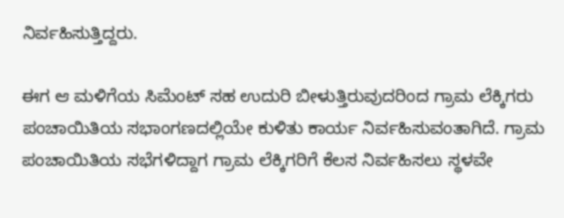ನಿರ್ವಹಿಸುತ್ತಿದ್ದರು.

ಈಗ ಆ ಮಳಿಗೆಯ ಸಿಮೆಂಟ್ ಸಹ ಉದುರಿ ಬೀಳುತ್ತಿರುವುದರಿಂದ ಗ್ರಾಮ ಲೆಕ್ಕಿಗರು ಪಂಚಾಯಿತಿಯ ಸಭಾಂಗಣದಲ್ಲಿಯೇ ಕುಳಿತು ಕಾರ್ಯ ನಿರ್ವಹಿಸುವಂತಾಗಿದೆ. ಗ್ರಾಮ ಪಂಚಾಯಿತಿಯ ಸಭೆಗಳಿದ್ದಾಗ ಗ್ರಾಮ ಲೆಕ್ಕಿಗರಿಗೆ ಕೆಲಸ ನಿರ್ವಹಿಸಲು ಸ್ಥಳವೇ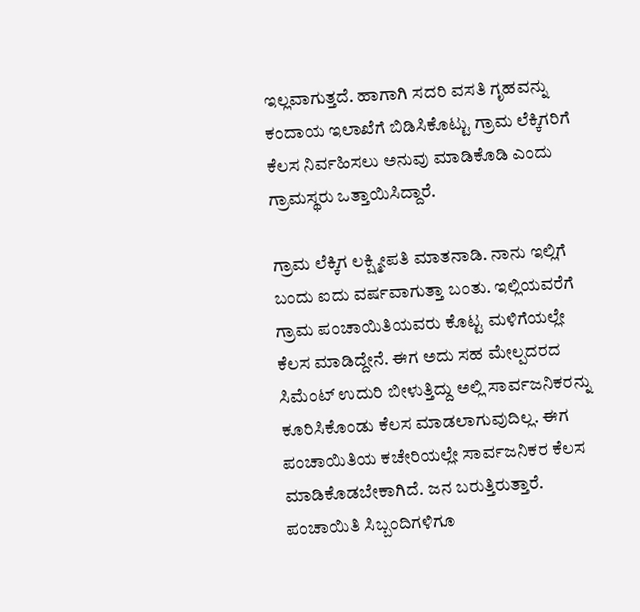ಇಲ್ಲವಾಗುತ್ತದೆ. ಹಾಗಾಗಿ ಸದರಿ ವಸತಿ ಗೃಹವನ್ನು ಕಂದಾಯ ಇಲಾಖೆಗೆ ಬಿಡಿಸಿಕೊಟ್ಟು ಗ್ರಾಮ ಲೆಕ್ಕಿಗರಿಗೆ ಕೆಲಸ ನಿರ್ವಹಿಸಲು ಅನುವು ಮಾಡಿಕೊಡಿ ಎಂದು ಗ್ರಾಮಸ್ಥರು ಒತ್ತಾಯಿಸಿದ್ದಾರೆ.

ಗ್ರಾಮ ಲೆಕ್ಕಿಗ ಲಕ್ಷ್ಮೀಪತಿ ಮಾತನಾಡಿ. ನಾನು ಇಲ್ಲಿಗೆ ಬಂದು ಐದು ವರ್ಷವಾಗುತ್ತಾ ಬಂತು. ಇಲ್ಲಿಯವರೆಗೆ ಗ್ರಾಮ ಪಂಚಾಯಿತಿಯವರು ಕೊಟ್ಟ ಮಳಿಗೆಯಲ್ಲೇ ಕೆಲಸ ಮಾಡಿದ್ದೇನೆ. ಈಗ ಅದು ಸಹ ಮೇಲ್ಪದರದ ಸಿಮೆಂಟ್ ಉದುರಿ ಬೀಳುತ್ತಿದ್ದು ಅಲ್ಲಿ ಸಾರ್ವಜನಿಕರನ್ನು ಕೂರಿಸಿಕೊಂಡು ಕೆಲಸ ಮಾಡಲಾಗುವುದಿಲ್ಲ. ಈಗ ಪಂಚಾಯಿತಿಯ ಕಚೇರಿಯಲ್ಲೇ ಸಾರ್ವಜನಿಕರ ಕೆಲಸ ಮಾಡಿಕೊಡಬೇಕಾಗಿದೆ. ಜನ ಬರುತ್ತಿರುತ್ತಾರೆ. ಪಂಚಾಯಿತಿ ಸಿಬ್ಬಂದಿಗಳಿಗೂ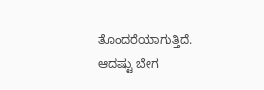ತೊಂದರೆಯಾಗುತ್ತಿದೆ. ಆದಷ್ಟು ಬೇಗ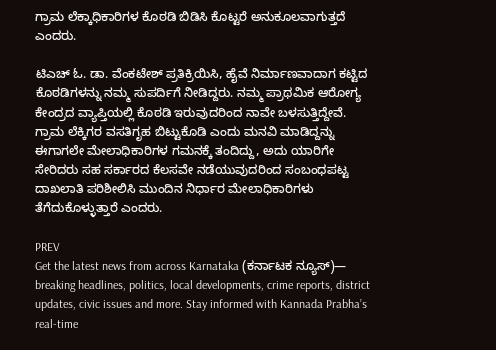ಗ್ರಾಮ ಲೆಕ್ಕಾಧಿಕಾರಿಗಳ ಕೊಠಡಿ ಬಿಡಿಸಿ ಕೊಟ್ಟರೆ ಅನುಕೂಲವಾಗುತ್ತದೆ ಎಂದರು.

ಟಿಎಚ್ ಓ. ಡಾ. ವೆಂಕಟೇಶ್ ಪ್ರತಿಕ್ರಿಯಿಸಿ, ಹೈವೆ ನಿರ್ಮಾಣವಾದಾಗ ಕಟ್ಟಿದ ಕೊಠಡಿಗಳನ್ನು ನಮ್ಮ ಸುಪರ್ದಿಗೆ ನೀಡಿದ್ದರು. ನಮ್ಮ ಪ್ರಾಥಮಿಕ ಆರೋಗ್ಯ ಕೇಂದ್ರದ ವ್ಯಾಪ್ತಿಯಲ್ಲಿ ಕೊಠಡಿ ಇರುವುದರಿಂದ ನಾವೇ ಬಳಸುತ್ತಿದ್ದೇವೆ. ಗ್ರಾಮ ಲೆಕ್ಕಿಗರ ವಸತಿಗೃಹ ಬಿಟ್ಟುಕೊಡಿ ಎಂದು ಮನವಿ ಮಾಡಿದ್ದನ್ನು ಈಗಾಗಲೇ ಮೇಲಾಧಿಕಾರಿಗಳ ಗಮನಕ್ಕೆ ತಂದಿದ್ದು, ಅದು ಯಾರಿಗೇ ಸೇರಿದರು ಸಹ ಸರ್ಕಾರದ ಕೆಲಸವೇ ನಡೆಯುವುದರಿಂದ ಸಂಬಂಧಪಟ್ಟ ದಾಖಲಾತಿ ಪರಿಶೀಲಿಸಿ ಮುಂದಿನ ನಿರ್ಧಾರ ಮೇಲಾಧಿಕಾರಿಗಳು ತೆಗೆದುಕೊಳ್ಳುತ್ತಾರೆ ಎಂದರು.

PREV
Get the latest news from across Karnataka (ಕರ್ನಾಟಕ ನ್ಯೂಸ್)— breaking headlines, politics, local developments, crime reports, district updates, civic issues and more. Stay informed with Kannada Prabha’s real‑time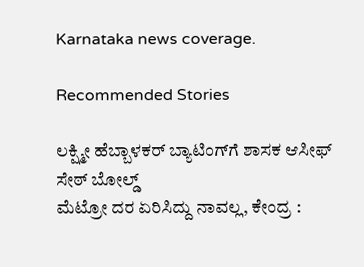Karnataka news coverage.

Recommended Stories

ಲಕ್ಷ್ಮೀ ಹೆಬ್ಬಾಳಕರ್‌ ಬ್ಯಾಟಿಂಗ್‌ಗೆ ಶಾಸಕ ಆಸೀಫ್ ಸೇಠ್ ಬೋಲ್ಡ್‌
ಮೆಟ್ರೋ ದರ ಏರಿಸಿದ್ದು ನಾವಲ್ಲ, ಕೇಂದ್ರ :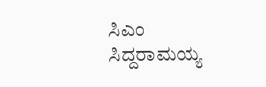ಸಿಎಂ ಸಿದ್ದರಾಮಯ್ಯ